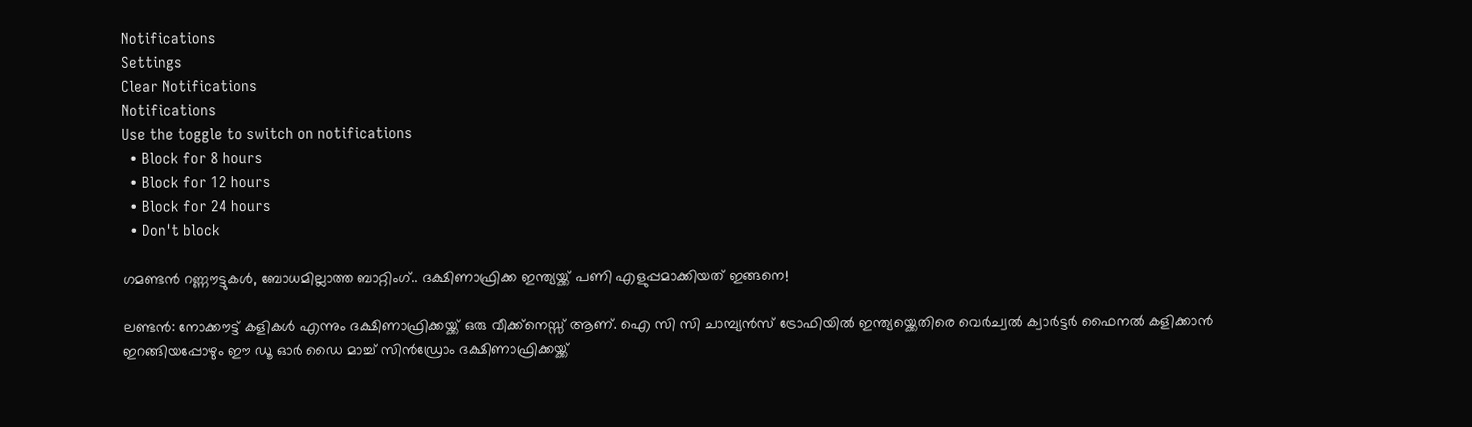Notifications
Settings
Clear Notifications
Notifications
Use the toggle to switch on notifications
  • Block for 8 hours
  • Block for 12 hours
  • Block for 24 hours
  • Don't block

ഗമണ്ടൻ റണ്ണൗട്ടുകൾ, ബോധമില്ലാത്ത ബാറ്റിംഗ്.. ദക്ഷിണാഫ്രിക്ക ഇന്ത്യയ്ക്ക് പണി എളുപ്പമാക്കിയത് ഇങ്ങനെ!

ലണ്ടൻ: നോക്കൗട്ട് കളികൾ എന്നും ദക്ഷിണാഫ്രിക്കയ്ക്ക് ഒരു വീക്ക്നെസ്സ് ആണ്. ഐ സി സി ചാമ്പ്യൻസ് ട്രോഫിയിൽ ഇന്ത്യയ്ക്കെതിരെ വെർച്വൽ ക്വാർട്ടർ ഫൈനൽ കളിക്കാൻ ഇറങ്ങിയപ്പോഴും ഈ ഡൂ ഓർ ഡൈ മാച്ച് സിൻഡ്രോം ദക്ഷിണാഫ്രിക്കയ്ക്ക്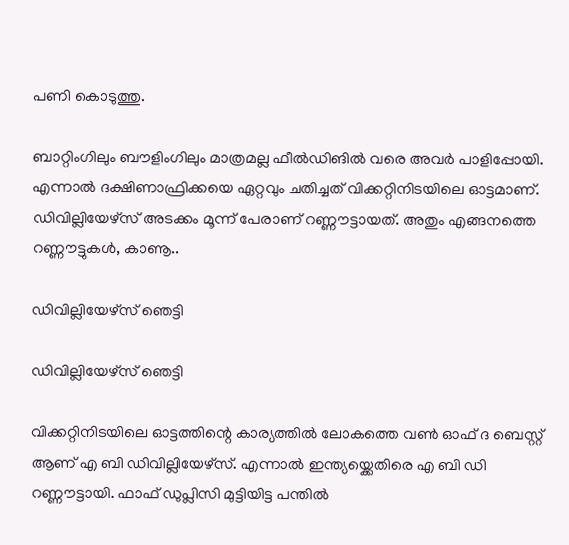പണി കൊടുത്തു.

ബാറ്റിംഗിലും ബൗളിംഗിലും മാത്രമല്ല ഫീൽഡിങിൽ വരെ അവർ പാളിപ്പോയി. എന്നാൽ ദക്ഷിണാഫ്രിക്കയെ ഏറ്റവും ചതിച്ചത് വിക്കറ്റിനിടയിലെ ഓട്ടമാണ്. ഡിവില്ലിയേഴ്സ് അടക്കം മൂന്ന് പേരാണ് റണ്ണൗട്ടായത്. അതും എങ്ങനത്തെ റണ്ണൗട്ടുകൾ, കാണൂ..

ഡിവില്ലിയേഴ്സ് ഞെട്ടി

ഡിവില്ലിയേഴ്സ് ഞെട്ടി

വിക്കറ്റിനിടയിലെ ഓട്ടത്തിന്റെ കാര്യത്തിൽ ലോകത്തെ വൺ ഓഫ് ദ ബെസ്റ്റ് ആണ് എ ബി ഡിവില്ലിയേഴ്സ്. എന്നാൽ ഇന്ത്യയ്ക്കെതിരെ എ ബി ഡി റണ്ണൗട്ടായി. ഫാഫ് ഡുപ്ലിസി മുട്ടിയിട്ട പന്തിൽ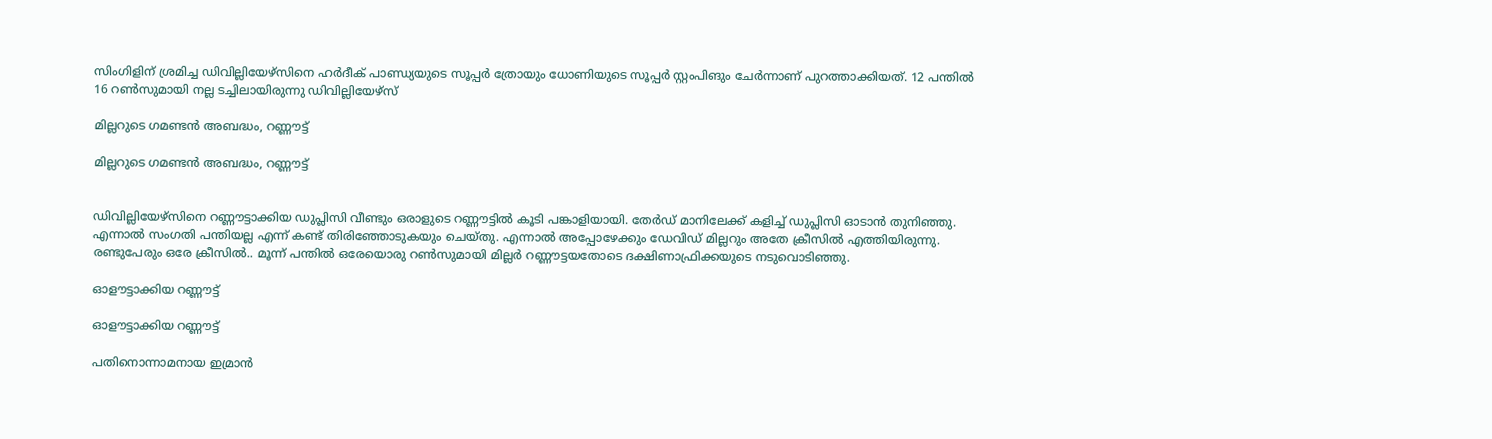സിംഗിളിന് ശ്രമിച്ച ഡിവില്ലിയേഴ്സിനെ ഹർദീക് പാണ്ഡ്യയുടെ സൂപ്പർ ത്രോയും ധോണിയുടെ സൂപ്പർ സ്റ്റംപിങും ചേർന്നാണ് പുറത്താക്കിയത്. 12 പന്തിൽ 16 റൺസുമായി നല്ല ടച്ചിലായിരുന്നു ഡിവില്ലിയേഴ്സ്

മില്ലറുടെ ഗമണ്ടൻ അബദ്ധം, റണ്ണൗട്ട്

മില്ലറുടെ ഗമണ്ടൻ അബദ്ധം, റണ്ണൗട്ട്


ഡിവില്ലിയേഴ്സിനെ റണ്ണൗട്ടാക്കിയ ഡുപ്ലിസി വീണ്ടും ഒരാളുടെ റണ്ണൗട്ടിൽ കൂടി പങ്കാളിയായി. തേർഡ് മാനിലേക്ക് കളിച്ച് ഡുപ്ലിസി ഓടാൻ തുനിഞ്ഞു. എന്നാൽ സംഗതി പന്തിയല്ല എന്ന് കണ്ട് തിരിഞ്ഞോടുകയും ചെയ്തു. എന്നാൽ അപ്പോഴേക്കും ഡേവിഡ് മില്ലറും അതേ ക്രീസിൽ എത്തിയിരുന്നു. രണ്ടുപേരും ഒരേ ക്രീസിൽ.. മൂന്ന് പന്തിൽ ഒരേയൊരു റൺസുമായി മില്ലർ റണ്ണൗട്ടയതോടെ ദക്ഷിണാഫ്രിക്കയുടെ നടുവൊടിഞ്ഞു.

ഓളൗട്ടാക്കിയ റണ്ണൗട്ട്

ഓളൗട്ടാക്കിയ റണ്ണൗട്ട്

പതിനൊന്നാമനായ ഇമ്രാൻ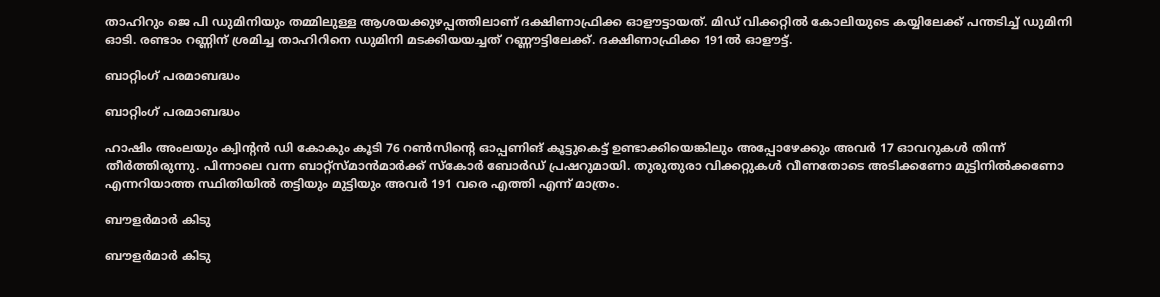താഹിറും ജെ പി ഡുമിനിയും തമ്മിലുള്ള ആശയക്കുഴപ്പത്തിലാണ് ദക്ഷിണാഫ്രിക്ക ഓളൗട്ടായത്. മിഡ് വിക്കറ്റിൽ കോലിയുടെ കയ്യിലേക്ക് പന്തടിച്ച് ഡുമിനി ഓടി. രണ്ടാം റണ്ണിന് ശ്രമിച്ച താഹിറിനെ ഡുമിനി മടക്കിയയച്ചത് റണ്ണൗട്ടിലേക്ക്. ദക്ഷിണാഫ്രിക്ക 191ല്‍ ഓളൗട്ട്.

ബാറ്റിംഗ് പരമാബദ്ധം

ബാറ്റിംഗ് പരമാബദ്ധം

ഹാഷിം അംലയും ക്വിന്റൻ ഡി കോകും കൂടി 76 റൺസിന്റെ ഓപ്പണിങ് കൂട്ടുകെട്ട് ഉണ്ടാക്കിയെങ്കിലും അപ്പോഴേക്കും അവർ 17 ഓവറുകൾ തിന്ന് തീർത്തിരുന്നു. പിന്നാലെ വന്ന ബാറ്റ്സ്മാൻമാർക്ക് സ്കോർ ബോർഡ് പ്രഷറുമായി. തുരുതുരാ വിക്കറ്റുകൾ വീണതോടെ അടിക്കണോ മുട്ടിനിൽക്കണോ എന്നറിയാത്ത സ്ഥിതിയിൽ തട്ടിയും മുട്ടിയും അവർ 191 വരെ എത്തി എന്ന് മാത്രം.

ബൗളർമാർ കിടു

ബൗളർമാർ കിടു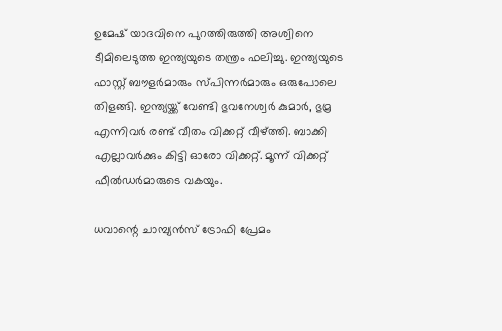ഉമേഷ് യാദവിനെ പുറത്തിരുത്തി അശ്വിനെ ടീമിലെടുത്ത ഇന്ത്യയുടെ തന്ത്രം ഫലിച്ചു. ഇന്ത്യയുടെ ഫാസ്റ്റ് ബൗളർമാരും സ്പിന്നർമാരും ഒരുപോലെ തിളങ്ങി. ഇന്ത്യയ്ക്ക് വേണ്ടി ഭുവനേശ്വർ കുമാർ, ഭുമ്ര എന്നിവർ രണ്ട് വീതം വിക്കറ്റ് വീഴ്ത്തി. ബാക്കി എല്ലാവർക്കും കിട്ടി ഓരോ വിക്കറ്റ്. മൂന്ന് വിക്കറ്റ് ഫീൽഡർമാരുടെ വകയും.

ധവാന്റെ ചാമ്പ്യൻസ് ട്രോഫി പ്രേമം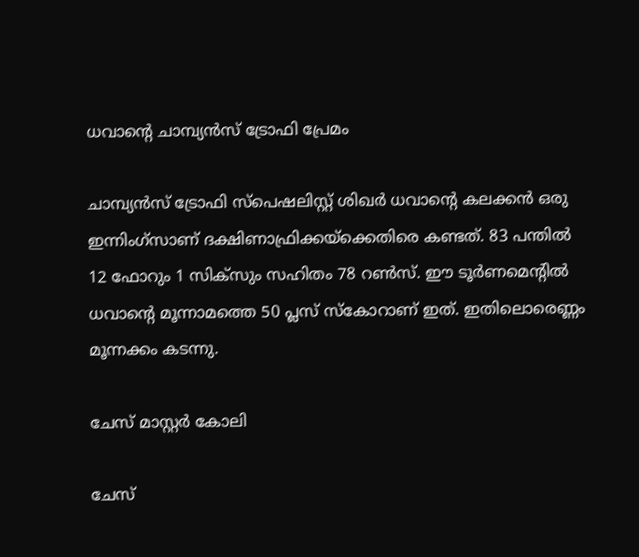ധവാന്റെ ചാമ്പ്യൻസ് ട്രോഫി പ്രേമം

ചാമ്പ്യൻസ് ട്രോഫി സ്പെഷലിസ്റ്റ് ശിഖർ ധവാന്റെ കലക്കൻ ഒരു ഇന്നിംഗ്സാണ് ദക്ഷിണാഫ്രിക്കയ്ക്കെതിരെ കണ്ടത്. 83 പന്തിൽ 12 ഫോറും 1 സിക്സും സഹിതം 78 റൺസ്. ഈ ടൂർണമെന്റിൽ ധവാന്റെ മൂന്നാമത്തെ 50 പ്ലസ് സ്കോറാണ് ഇത്. ഇതിലൊരെണ്ണം മൂന്നക്കം കടന്നു.

ചേസ് മാസ്റ്റർ കോലി

ചേസ്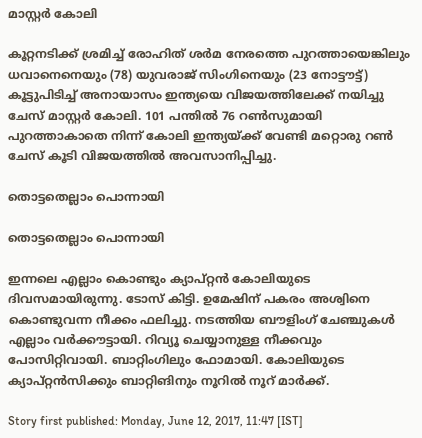മാസ്റ്റർ കോലി

കൂറ്റനടിക്ക് ശ്രമിച്ച് രോഹിത് ശർമ നേരത്തെ പുറത്തായെങ്കിലും ധവാനെനെയും (78) യുവരാജ് സിംഗിനെയും (23 നോട്ടൗട്ട്) കൂട്ടുപിടിച്ച് അനായാസം ഇന്ത്യയെ വിജയത്തിലേക്ക് നയിച്ചു ചേസ് മാസ്റ്റർ കോലി. 101 പന്തിൽ 76 റൺസുമായി പുറത്താകാതെ നിന്ന് കോലി ഇന്ത്യയ്ക്ക് വേണ്ടി മറ്റൊരു റൺ ചേസ് കൂടി വിജയത്തിൽ അവസാനിപ്പിച്ചു.

തൊട്ടതെല്ലാം പൊന്നായി

തൊട്ടതെല്ലാം പൊന്നായി

ഇന്നലെ എല്ലാം കൊണ്ടും ക്യാപ്റ്റൻ കോലിയുടെ ദിവസമായിരുന്നു. ടോസ് കിട്ടി. ഉമേഷിന് പകരം അശ്വിനെ കൊണ്ടുവന്ന നീക്കം ഫലിച്ചു. നടത്തിയ ബൗളിംഗ് ചേഞ്ചുകൾ എല്ലാം വർക്കൗട്ടായി. റിവ്യൂ ചെയ്യാനുള്ള നീക്കവും പോസിറ്റിവായി. ബാറ്റിംഗിലും ഫോമായി. കോലിയുടെ ക്യാപ്റ്റൻസിക്കും ബാറ്റിങിനും നൂറിൽ നൂറ് മാർക്ക്.

Story first published: Monday, June 12, 2017, 11:47 [IST]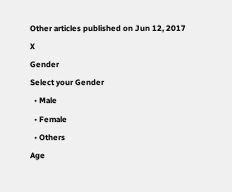Other articles published on Jun 12, 2017
X
Gender
Select your Gender
  • Male
  • Female
  • Others
Age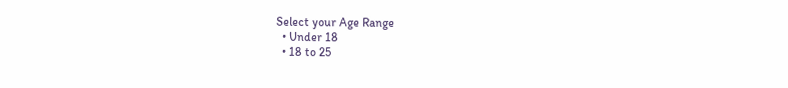Select your Age Range
  • Under 18
  • 18 to 25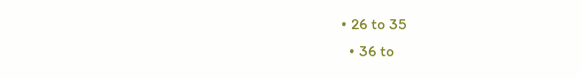• 26 to 35
  • 36 to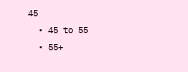45
  • 45 to 55
  • 55+